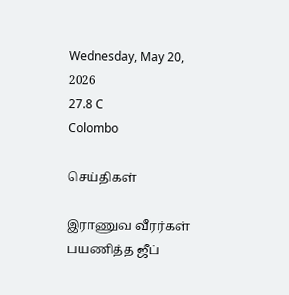Wednesday, May 20, 2026
27.8 C
Colombo

செய்திகள்

இராணுவ வீரர்கள் பயணித்த ஜீப்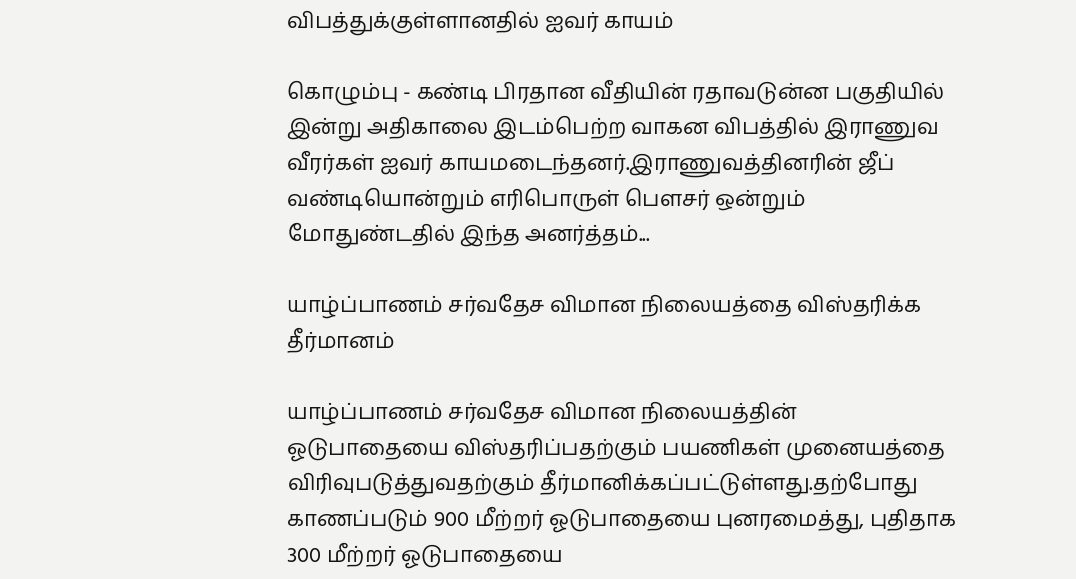விபத்துக்குள்ளானதில் ஐவர் காயம்

கொழும்பு - கண்டி பிரதான வீதியின் ரதாவடுன்ன பகுதியில் இன்று அதிகாலை இடம்பெற்ற வாகன விபத்தில் இராணுவ வீரர்கள் ஐவர் காயமடைந்தனர்.இராணுவத்தினரின் ஜீப் வண்டியொன்றும் எரிபொருள் பௌசர் ஒன்றும் மோதுண்டதில் இந்த அனர்த்தம்...

யாழ்ப்பாணம் சர்வதேச விமான நிலையத்தை விஸ்தரிக்க தீர்மானம்

யாழ்ப்பாணம் சர்வதேச விமான நிலையத்தின் ஓடுபாதையை விஸ்தரிப்பதற்கும் பயணிகள் முனையத்தை விரிவுபடுத்துவதற்கும் தீர்மானிக்கப்பட்டுள்ளது.தற்போது காணப்படும் 900 மீற்றர் ஓடுபாதையை புனரமைத்து, புதிதாக 300 மீற்றர் ஓடுபாதையை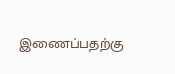இணைப்பதற்கு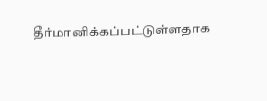தீர்மானிக்கப்பட்டுள்ளதாக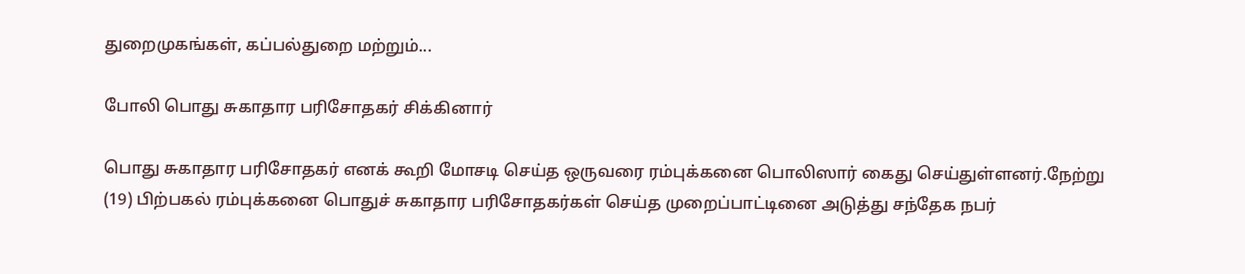துறைமுகங்கள், கப்பல்துறை மற்றும்...

போலி பொது சுகாதார பரிசோதகர் சிக்கினார்

பொது சுகாதார பரிசோதகர் எனக் கூறி மோசடி செய்த ஒருவரை ரம்புக்கனை பொலிஸார் கைது செய்துள்ளனர்.நேற்று (19) பிற்பகல் ரம்புக்கனை பொதுச் சுகாதார பரிசோதகர்கள் செய்த முறைப்பாட்டினை அடுத்து சந்தேக நபர்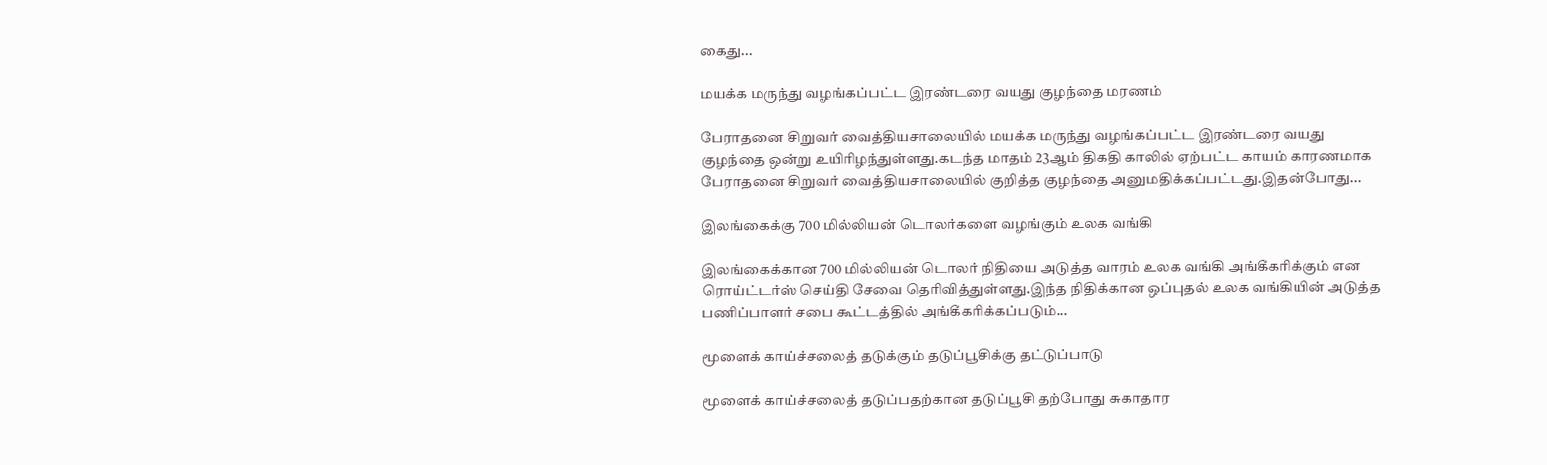கைது...

மயக்க மருந்து வழங்கப்பட்ட இரண்டரை வயது குழந்தை மரணம்

பேராதனை சிறுவர் வைத்தியசாலையில் மயக்க மருந்து வழங்கப்பட்ட இரண்டரை வயது குழந்தை ஒன்று உயிரிழந்துள்ளது.கடந்த மாதம் 23ஆம் திகதி காலில் ஏற்பட்ட காயம் காரணமாக பேராதனை சிறுவர் வைத்தியசாலையில் குறித்த குழந்தை அனுமதிக்கப்பட்டது.இதன்போது...

இலங்கைக்கு 700 மில்லியன் டொலர்களை வழங்கும் உலக வங்கி

இலங்கைக்கான 700 மில்லியன் டொலர் நிதியை அடுத்த வாரம் உலக வங்கி அங்கீகரிக்கும் என ரொய்ட்டர்ஸ் செய்தி சேவை தொிவித்துள்ளது.இந்த நிதிக்கான ஒப்புதல் உலக வங்கியின் அடுத்த பணிப்பாளர் சபை கூட்டத்தில் அங்கீகரிக்கப்படும்...

மூளைக் காய்ச்சலைத் தடுக்கும் தடுப்பூசிக்கு தட்டுப்பாடு

மூளைக் காய்ச்சலைத் தடுப்பதற்கான தடுப்பூசி தற்போது சுகாதார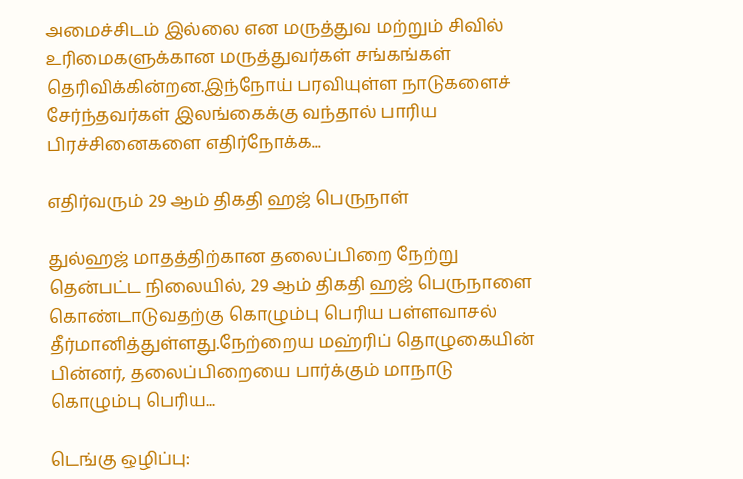அமைச்சிடம் இல்லை என மருத்துவ மற்றும் சிவில் உரிமைகளுக்கான மருத்துவர்கள் சங்கங்கள் தெரிவிக்கின்றன.இந்நோய் பரவியுள்ள நாடுகளைச் சேர்ந்தவர்கள் இலங்கைக்கு வந்தால் பாரிய பிரச்சினைகளை எதிர்நோக்க...

எதிர்வரும் 29 ஆம் திகதி ஹஜ் பெருநாள்

துல்ஹஜ் மாதத்திற்கான தலைப்பிறை நேற்று தென்பட்ட நிலையில், 29 ஆம் திகதி ஹஜ் பெருநாளை கொண்டாடுவதற்கு கொழும்பு பெரிய பள்ளவாசல் தீர்மானித்துள்ளது.நேற்றைய மஹ்ரிப் தொழுகையின் பின்னர், தலைப்பிறையை பார்க்கும் மாநாடு கொழும்பு பெரிய...

டெங்கு ஒழிப்பு: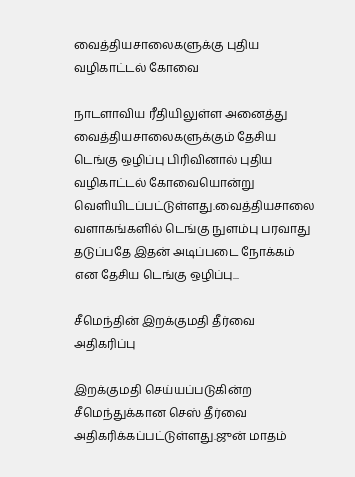வைத்தியசாலைகளுக்கு புதிய வழிகாட்டல் கோவை

நாடளாவிய ரீதியிலுள்ள அனைத்து வைத்தியசாலைகளுக்கும் தேசிய டெங்கு ஒழிப்பு பிரிவினால் புதிய வழிகாட்டல் கோவையொன்று வெளியிடப்பட்டுள்ளது.வைத்தியசாலை வளாகங்களில் டெங்கு நுளம்பு பரவாது தடுப்பதே இதன் அடிப்படை நோக்கம் என தேசிய டெங்கு ஒழிப்பு...

சீமெந்தின் இறக்குமதி தீர்வை அதிகரிப்பு

இறக்குமதி செய்யப்படுகின்ற சீமெந்துக்கான செஸ் தீர்வை அதிகரிக்கப்பட்டுள்ளது.ஜுன் மாதம்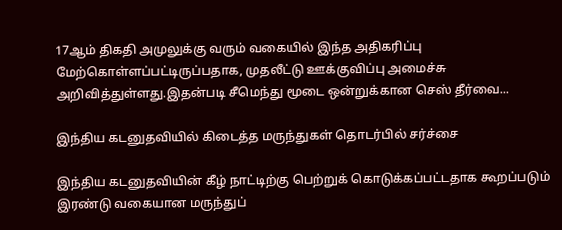17ஆம் திகதி அமுலுக்கு வரும் வகையில் இந்த அதிகரிப்பு மேற்கொள்ளப்பட்டிருப்பதாக, முதலீட்டு ஊக்குவிப்பு அமைச்சு அறிவித்துள்ளது.இதன்படி சீமெந்து மூடை ஒன்றுக்கான செஸ் தீர்வை...

இந்திய கடனுதவியில் கிடைத்த மருந்துகள் தொடர்பில் சர்ச்சை

இந்திய கடனுதவியின் கீழ் நாட்டிற்கு பெற்றுக் கொடுக்கப்பட்டதாக கூறப்படும் இரண்டு வகையான மருந்துப்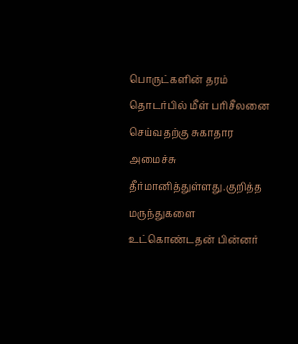பொருட்களின் தரம் தொடர்பில் மீள் பரிசீலனை செய்வதற்கு சுகாதார அமைச்சு தீர்மானித்துள்ளது.குறித்த மருந்துகளை உட்கொண்டதன் பின்னர்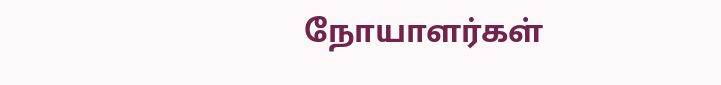நோயாளர்கள்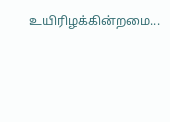உயிரிழக்கின்றமை...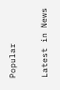Popular

Latest in News